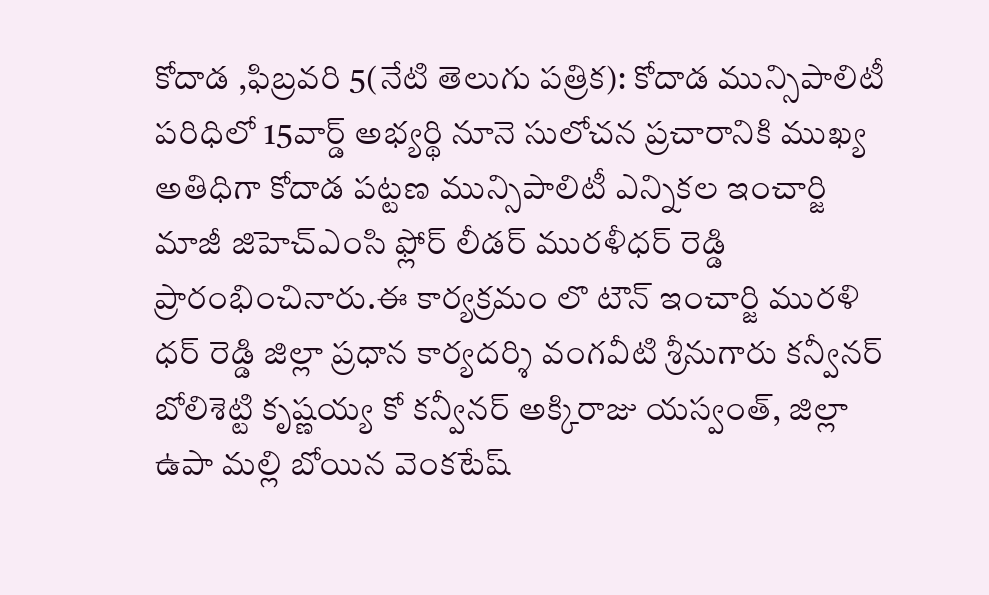కోదాడ ,ఫిబ్రవరి 5(నేటి తెలుగు పత్రిక): కోదాడ మున్సిపాలిటీ పరిధిలో 15వార్డ్ అభ్యర్థి నూనె సులోచన ప్రచారానికి ముఖ్య అతిధిగా కోదాడ పట్టణ మున్సిపాలిటీ ఎన్నికల ఇంచార్జి మాజీ జిహెచ్ఎంసి ఫ్లోర్ లీడర్ మురళీధర్ రెడ్డి ప్రారంభించినారు.ఈ కార్యక్రమం లొ టౌన్ ఇంచార్జి మురళి ధర్ రెడ్డి జిల్లా ప్రధాన కార్యదర్శి వంగవీటి శ్రీనుగారు కన్వీనర్ బోలిశెట్టి కృష్ణయ్య కో కన్వీనర్ అక్కిరాజు యస్వంత్, జిల్లా ఉపా మల్లి బోయిన వెంకటేష్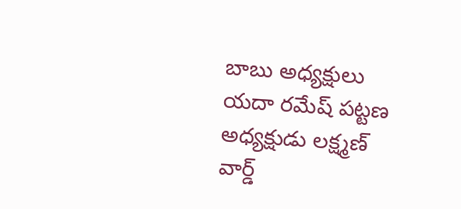బాబు అధ్యక్షులు యదా రమేష్ పట్టణ అధ్యక్షుడు లక్ష్మణ్ వార్డ్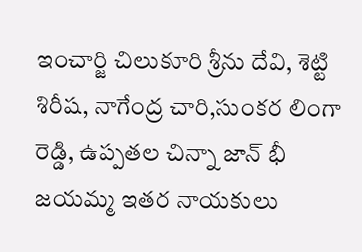ఇంచార్జి చిలుకూరి శ్రీను దేవి, శెట్టి శిరీష, నాగేంద్ర చారి,సుంకర లింగా రెడ్డి, ఉప్పతల చిన్నా జాన్ భీ జయమ్మ ఇతర నాయకులు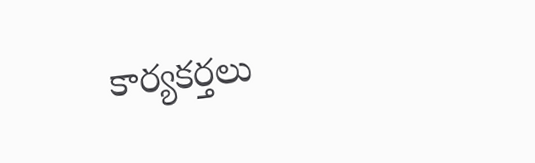కార్యకర్తలు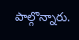పాల్గొన్నారు.